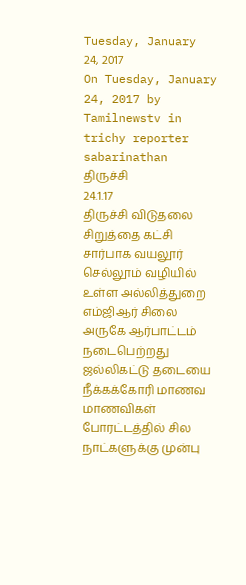Tuesday, January 24, 2017
On Tuesday, January 24, 2017 by Tamilnewstv in trichy reporter sabarinathan
திருச்சி
24.1.17
திருச்சி விடுதலை சிறுத்தை கட்சி சார்பாக வயலூர் செல்லூம் வழியில் உள்ள அல்லித்துறை எம்ஜிஆர் சிலை அருகே ஆர்பாட்டம் நடைபெற்றது
ஜல்லிகட்டு தடையை நீக்கக்கோரி மாணவ மாணவிகள் போரட்டத்தில் சில நாட்களுக்கு முன்பு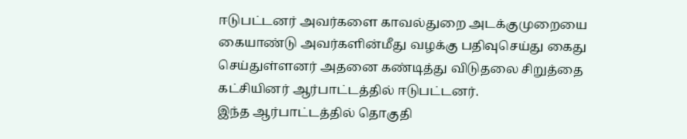ஈடுபட்டனர் அவர்களை காவல்துறை அடக்குமுறையை கையாண்டு அவர்களின்மீது வழக்கு பதிவுசெய்து கைது செய்துள்ளனர் அதனை கண்டித்து விடுதலை சிறுத்தை கட்சியினர் ஆர்பாட்டத்தில் ஈடுபட்டனர்.
இந்த ஆர்பாட்டத்தில் தொகுதி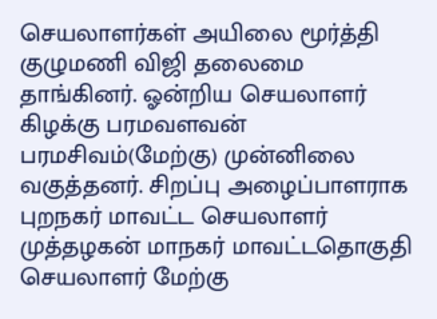செயலாளர்கள் அயிலை மூர்த்தி குழுமணி விஜி தலைமை தாங்கினர். ஓன்றிய செயலாளர் கிழக்கு பரமவளவன் பரமசிவம்(மேற்கு) முன்னிலை வகுத்தனர். சிறப்பு அழைப்பாளராக புறநகர் மாவட்ட செயலாளர் முத்தழகன் மாநகர் மாவட்டதொகுதி செயலாளர் மேற்கு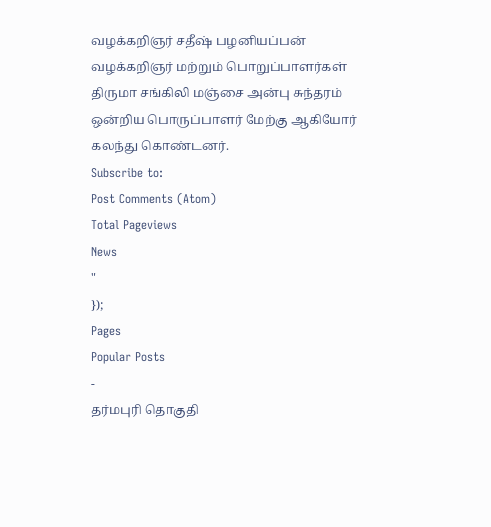வழக்கறிஞர் சதீஷ் பழனியப்பன் வழக்கறிஞர் மற்றும் பொறுப்பாளர்கள் திருமா சங்கிலி மஞ்சை அன்பு சுந்தரம் ஒன்றிய பொருப்பாளர் மேற்கு ஆகியோர் கலந்து கொண்டனர்.
Subscribe to:
Post Comments (Atom)
Total Pageviews
News
"
});
Pages
Popular Posts
-
தர்மபுரி தொகுதி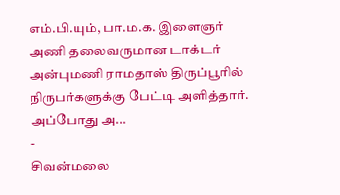எம்.பி.யும், பா.ம.க. இளைஞர் அணி தலைவருமான டாக்டர் அன்புமணி ராமதாஸ் திருப்பூரில் நிருபர்களுக்கு பேட்டி அளித்தார். அப்போது அ...
-
சிவன்மலை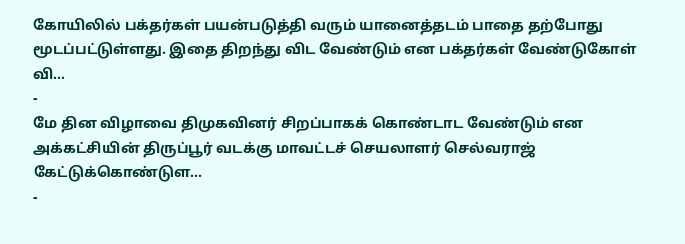கோயிலில் பக்தர்கள் பயன்படுத்தி வரும் யானைத்தடம் பாதை தற்போது மூடப்பட்டுள்ளது. இதை திறந்து விட வேண்டும் என பக்தர்கள் வேண்டுகோள் வி...
-
மே தின விழாவை திமுகவினர் சிறப்பாகக் கொண்டாட வேண்டும் என அக்கட்சியின் திருப்பூர் வடக்கு மாவட்டச் செயலாளர் செல்வராஜ் கேட்டுக்கொண்டுள...
-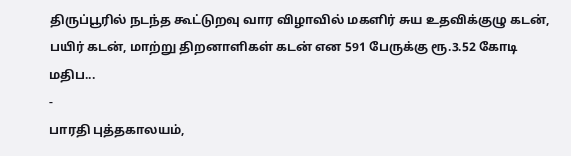திருப்பூரில் நடந்த கூட்டுறவு வார விழாவில் மகளிர் சுய உதவிக்குழு கடன், பயிர் கடன், மாற்று திறனாளிகள் கடன் என 591 பேருக்கு ரூ.3.52 கோடி மதிப...
-
பாரதி புத்தகாலயம்,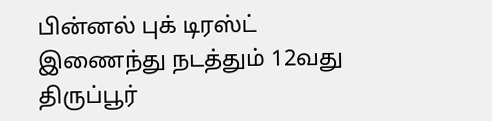பின்னல் புக் டிரஸ்ட் இணைந்து நடத்தும் 12வது திருப்பூர்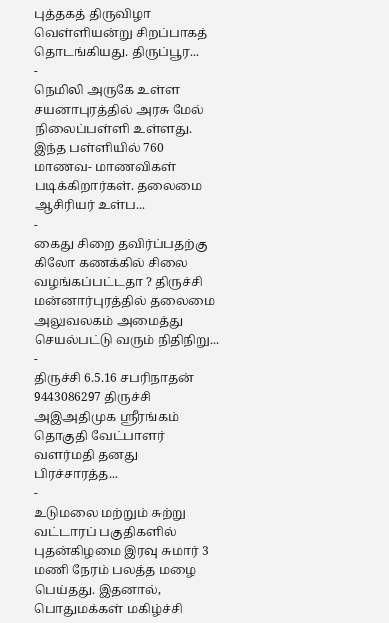புத்தகத் திருவிழா வெள்ளியன்று சிறப்பாகத் தொடங்கியது. திருப்பூர...
-
நெமிலி அருகே உள்ள சயனாபுரத்தில் அரசு மேல் நிலைப்பள்ளி உள்ளது. இந்த பள்ளியில் 760 மாணவ- மாணவிகள் படிக்கிறார்கள். தலைமை ஆசிரியர் உள்ப...
-
கைது சிறை தவிர்ப்பதற்கு கிலோ கணக்கில் சிலை வழங்கப்பட்டதா ? திருச்சி மன்னார்புரத்தில் தலைமை அலுவலகம் அமைத்து செயல்பட்டு வரும் நிதிநிறு...
-
திருச்சி 6.5.16 சபரிநாதன் 9443086297 திருச்சி அஇஅதிமுக ஸ்ரீரங்கம் தொகுதி வேட்பாளர் வளர்மதி தனது பிரச்சாரத்த...
-
உடுமலை மற்றும் சுற்று வட்டாரப் பகுதிகளில் புதன்கிழமை இரவு சுமார் 3 மணி நேரம் பலத்த மழை பெய்தது. இதனால், பொதுமக்கள் மகிழ்ச்சி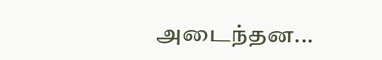அடைந்தன...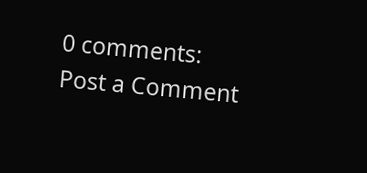0 comments:
Post a Comment